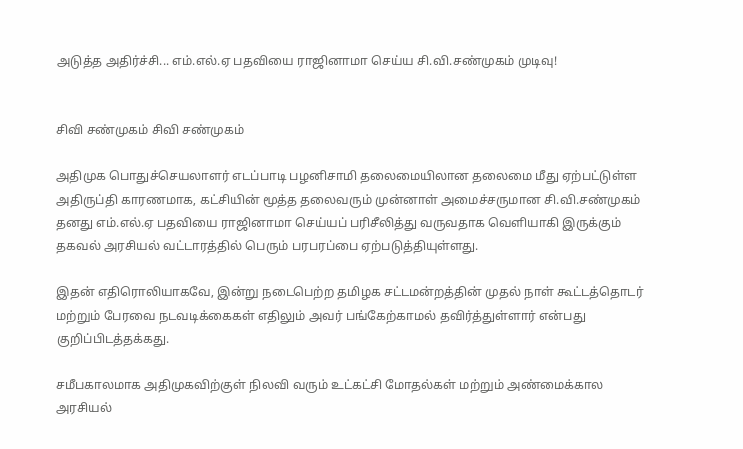அடுத்த அதிர்ச்சி... எம்.எல்.ஏ பதவியை ராஜினாமா செய்ய சி.வி.சண்முகம் முடிவு!


சிவி சண்முகம் சிவி சண்முகம்

அதிமுக பொதுச்செயலாளர் எடப்பாடி பழனிசாமி தலைமையிலான தலைமை மீது ஏற்பட்டுள்ள  அதிருப்தி காரணமாக, கட்சியின் மூத்த தலைவரும் முன்னாள் அமைச்சருமான சி.வி.சண்முகம் தனது எம்.எல்.ஏ பதவியை ராஜினாமா செய்யப் பரிசீலித்து வருவதாக வெளியாகி இருக்கும் தகவல் அரசியல் வட்டாரத்தில் பெரும் பரபரப்பை ஏற்படுத்தியுள்ளது.

இதன் எதிரொலியாகவே, இன்று நடைபெற்ற தமிழக சட்டமன்றத்தின் முதல் நாள் கூட்டத்தொடர் மற்றும் பேரவை நடவடிக்கைகள் எதிலும் அவர் பங்கேற்காமல் தவிர்த்துள்ளார் என்பது குறிப்பிடத்தக்கது.

சமீபகாலமாக அதிமுகவிற்குள் நிலவி வரும் உட்கட்சி மோதல்கள் மற்றும் அண்மைக்கால அரசியல்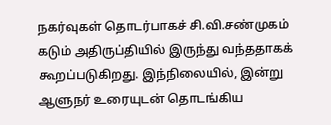நகர்வுகள் தொடர்பாகச் சி.வி.சண்முகம் கடும் அதிருப்தியில் இருந்து வந்ததாகக் கூறப்படுகிறது. இந்நிலையில், இன்று ஆளுநர் உரையுடன் தொடங்கிய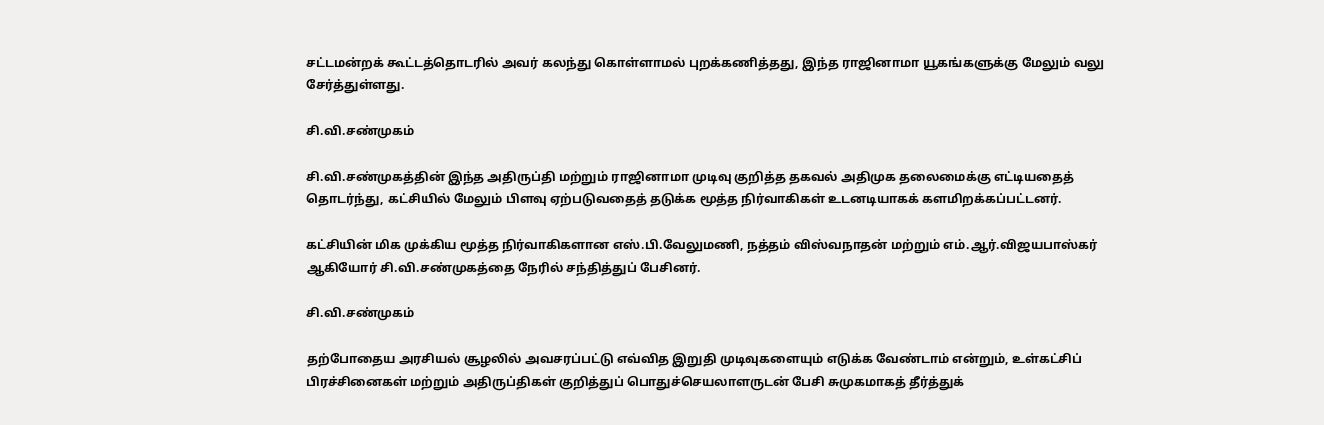சட்டமன்றக் கூட்டத்தொடரில் அவர் கலந்து கொள்ளாமல் புறக்கணித்தது, இந்த ராஜினாமா யூகங்களுக்கு மேலும் வலு சேர்த்துள்ளது.

சி.வி.சண்முகம்

சி.வி.சண்முகத்தின் இந்த அதிருப்தி மற்றும் ராஜினாமா முடிவு குறித்த தகவல் அதிமுக தலைமைக்கு எட்டியதைத் தொடர்ந்து, கட்சியில் மேலும் பிளவு ஏற்படுவதைத் தடுக்க மூத்த நிர்வாகிகள் உடனடியாகக் களமிறக்கப்பட்டனர்.

கட்சியின் மிக முக்கிய மூத்த நிர்வாகிகளான எஸ்.பி.வேலுமணி, நத்தம் விஸ்வநாதன் மற்றும் எம்.ஆர்.விஜயபாஸ்கர் ஆகியோர் சி.வி.சண்முகத்தை நேரில் சந்தித்துப் பேசினர்.

சி.வி.சண்முகம்

தற்போதைய அரசியல் சூழலில் அவசரப்பட்டு எவ்வித இறுதி முடிவுகளையும் எடுக்க வேண்டாம் என்றும், உள்கட்சிப் பிரச்சினைகள் மற்றும் அதிருப்திகள் குறித்துப் பொதுச்செயலாளருடன் பேசி சுமுகமாகத் தீர்த்துக்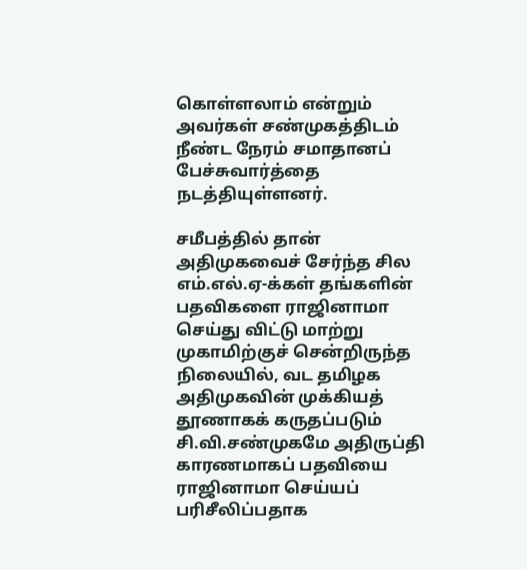கொள்ளலாம் என்றும் அவர்கள் சண்முகத்திடம் நீண்ட நேரம் சமாதானப் பேச்சுவார்த்தை நடத்தியுள்ளனர்.

சமீபத்தில் தான் அதிமுகவைச் சேர்ந்த சில எம்.எல்.ஏ-க்கள் தங்களின் பதவிகளை ராஜினாமா செய்து விட்டு மாற்று முகாமிற்குச் சென்றிருந்த நிலையில், வட தமிழக அதிமுகவின் முக்கியத் தூணாகக் கருதப்படும் சி.வி.சண்முகமே அதிருப்தி காரணமாகப் பதவியை ராஜினாமா செய்யப் பரிசீலிப்பதாக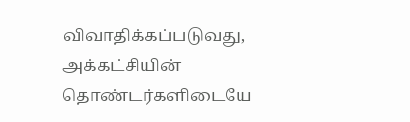விவாதிக்கப்படுவது, அக்கட்சியின் தொண்டர்களிடையே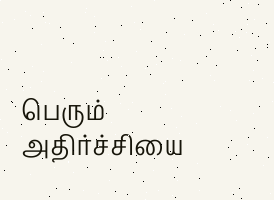பெரும் அதிர்ச்சியை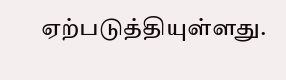ஏற்படுத்தியுள்ளது.